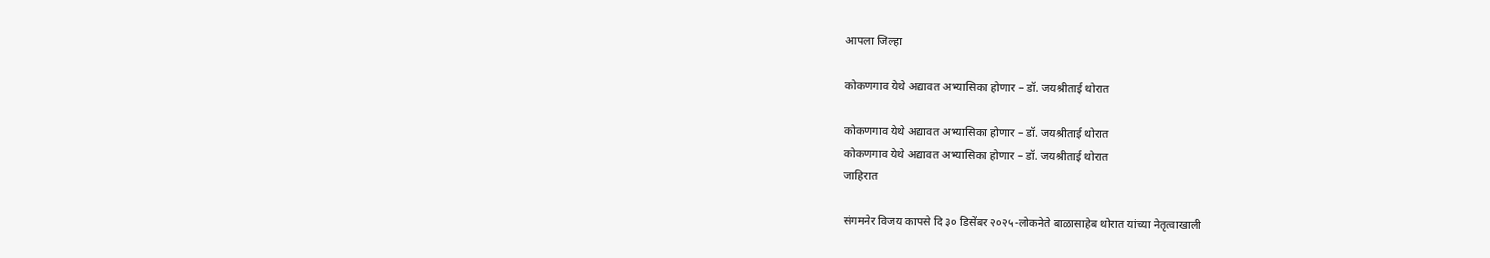आपला जिल्हा

कोकणगाव येथे अद्यावत अभ्यासिका होणार – डॉ. जयश्रीताई थोरात

कोकणगाव येथे अद्यावत अभ्यासिका होणार – डॉ. जयश्रीताई थोरात
कोकणगाव येथे अद्यावत अभ्यासिका होणार – डॉ. जयश्रीताई थोरात
जाहिरात

संगमनेर विजय कापसे दि ३० डिसेंबर २०२५-लोकनेते बाळासाहेब थोरात यांच्या नेतृत्वाखाली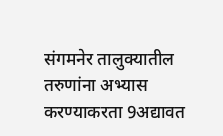संगमनेर तालुक्यातील तरुणांना अभ्यास करण्याकरता 9अद्यावत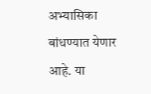अभ्यासिका बांधण्यात येणार आहे. या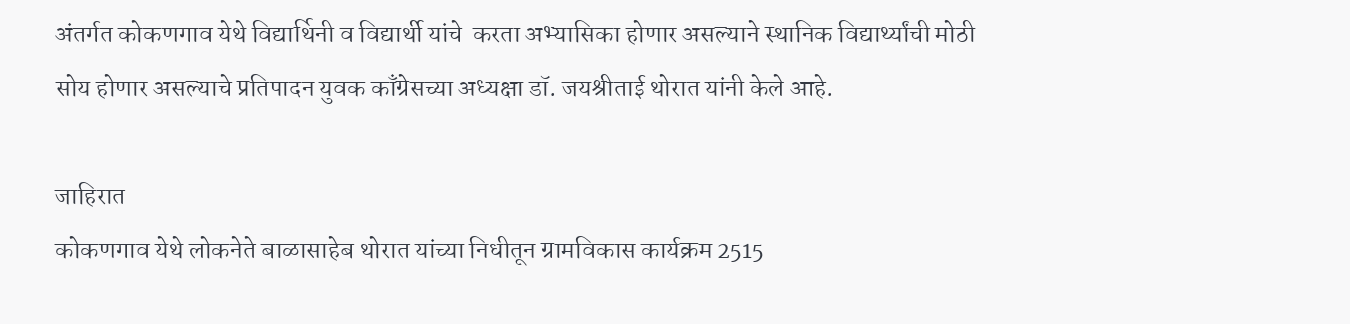अंतर्गत कोकणगाव येथे विद्यार्थिनी व विद्यार्थी यांचे  करता अभ्यासिका होणार असल्याने स्थानिक विद्यार्थ्यांची मोठी सोय होणार असल्याचे प्रतिपादन युवक काँग्रेसच्या अध्यक्षा डॉ. जयश्रीताई थोरात यांनी केले आहे.

जाहिरात
कोकणगाव येथे लोकनेते बाळासाहेब थोरात यांच्या निधीतून ग्रामविकास कार्यक्रम 2515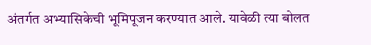अंतर्गत अभ्यासिकेची भूमिपूजन करण्यात आले. यावेळी त्या बोलत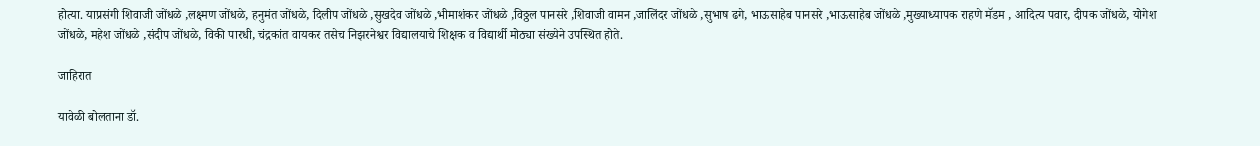होत्या. याप्रसंगी शिवाजी जोंधळे ,लक्ष्मण जोंधळे, हनुमंत जोंधळे, दिलीप जोंधळे ,सुखदेव जोंधळे ,भीमाशंकर जोंधळे ,विठ्ठल पानसरे ,शिवाजी वामन ,जालिंदर जोंधळे ,सुभाष ढगे, भाऊसाहेब पानसरे ,भाऊसाहेब जोंधळे ,मुख्याध्यापक राहणे मॅडम , आदित्य पवार, दीपक जोंधळे, योगेश जोंधळे, महेश जोंधळे ,संदीप जोंधळे, विकी पारधी, चंद्रकांत वायकर तसेच निझरनेश्वर विद्यालयाचे शिक्षक व विद्यार्थी मोठ्या संख्येने उपस्थित होते.

जाहिरात

यावेळी बोलताना डॉ.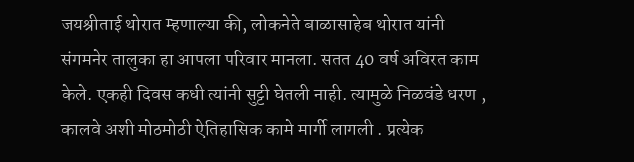जयश्रीताई थोरात म्हणाल्या की, लोकनेते बाळासाहेब थोरात यांनी संगमनेर तालुका हा आपला परिवार मानला. सतत 40 वर्ष अविरत काम केले. एकही दिवस कधी त्यांनी सुट्टी घेतली नाही. त्यामुळे निळवंडे धरण , कालवे अशी मोठमोठी ऐतिहासिक कामे मार्गी लागली . प्रत्येक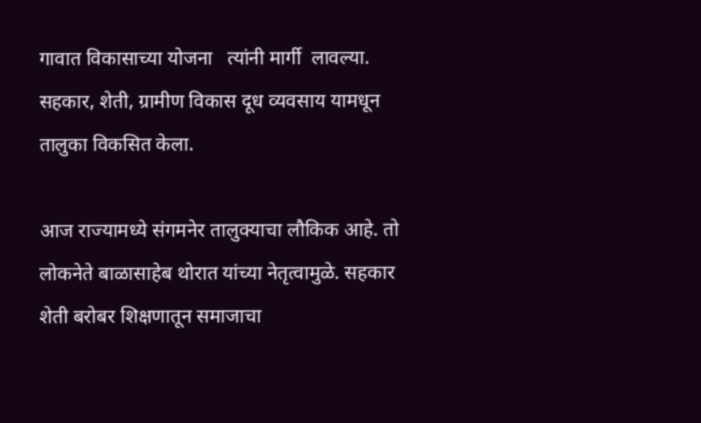गावात विकासाच्या योजना   त्यांनी मार्गी  लावल्या. सहकार, शेती, ग्रामीण विकास दूध व्यवसाय यामधून तालुका विकसित केला.

आज राज्यामध्ये संगमनेर तालुक्याचा लौकिक आहे. तो लोकनेते बाळासाहेब थोरात यांच्या नेतृत्वामुळे. सहकार शेती बरोबर शिक्षणातून समाजाचा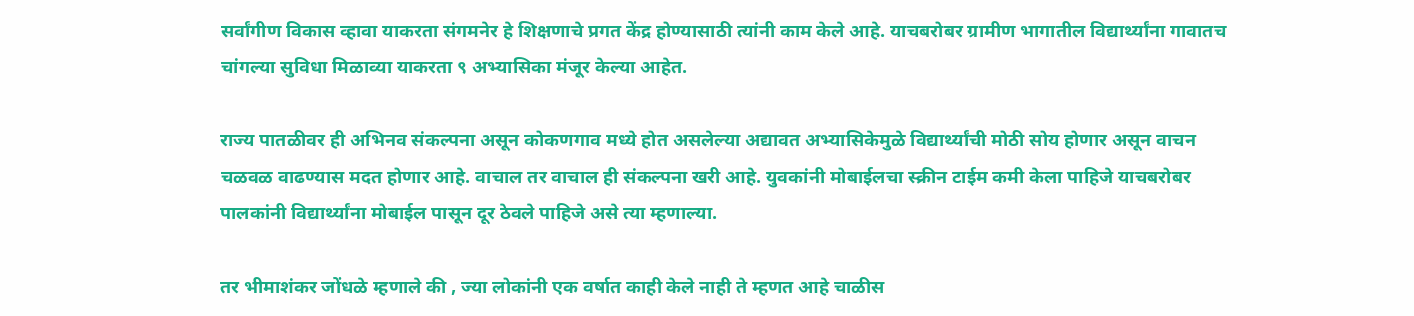सर्वांगीण विकास व्हावा याकरता संगमनेर हे शिक्षणाचे प्रगत केंद्र होण्यासाठी त्यांनी काम केले आहे. याचबरोबर ग्रामीण भागातील विद्यार्थ्यांना गावातच चांगल्या सुविधा मिळाव्या याकरता ९ अभ्यासिका मंजूर केल्या आहेत.

राज्य पातळीवर ही अभिनव संकल्पना असून कोकणगाव मध्ये होत असलेल्या अद्यावत अभ्यासिकेमुळे विद्यार्थ्यांची मोठी सोय होणार असून वाचन चळवळ वाढण्यास मदत होणार आहे. वाचाल तर वाचाल ही संकल्पना खरी आहे. युवकांनी मोबाईलचा स्क्रीन टाईम कमी केला पाहिजे याचबरोबर पालकांनी विद्यार्थ्यांना मोबाईल पासून दूर ठेवले पाहिजे असे त्या म्हणाल्या.

तर भीमाशंकर जोंधळे म्हणाले की , ज्या लोकांनी एक वर्षात काही केले नाही ते म्हणत आहे चाळीस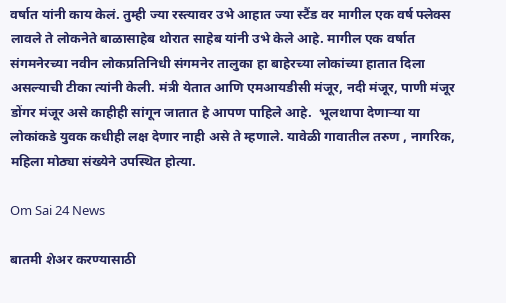वर्षात यांनी काय केलं. तुम्ही ज्या रस्त्यावर उभे आहात ज्या स्टैंड वर मागील एक वर्ष फ्लेक्स लावले ते लोकनेते बाळासाहेब थोरात साहेब यांनी उभे केले आहे. मागील एक वर्षात संगमनेरच्या नवीन लोकप्रतिनिधी संगमनेर तालुका हा बाहेरच्या लोकांच्या हातात दिला असल्याची टीका त्यांनी केली. मंत्री येतात आणि एमआयडीसी मंजूर, नदी मंजूर, पाणी मंजूर डोंगर मंजूर असे काहीही सांगून जातात हे आपण पाहिले आहे.  भूलथापा देणाऱ्या या लोकांकडे युवक कधीही लक्ष देणार नाही असे ते म्हणाले. यावेळी गावातील तरुण , नागरिक, महिला मोठ्या संख्येने उपस्थित होत्या.

Om Sai 24 News

बातमी शेअर करण्यासाठी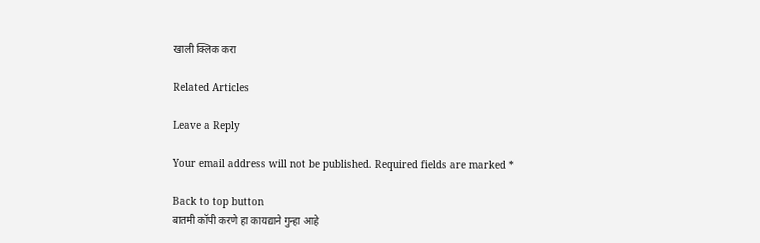खाली क्लिक करा

Related Articles

Leave a Reply

Your email address will not be published. Required fields are marked *

Back to top button
बातमी कॉपी करणे हा कायद्याने गुन्हा आहे